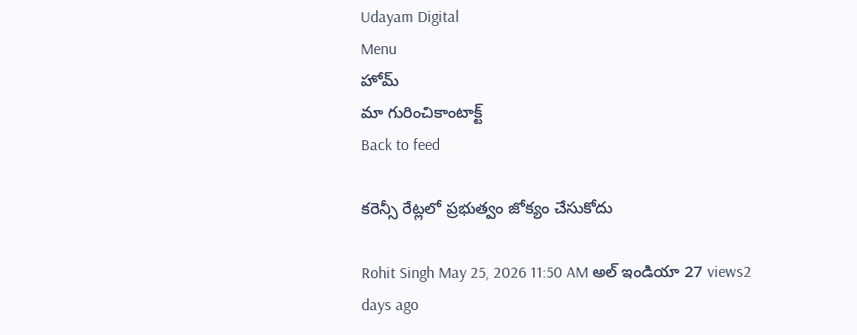Udayam Digital
Menu
హోమ్
మా గురించికాంటాక్ట్
Back to feed

కరెన్సీ రేట్లలో ప్రభుత్వం జోక్యం చేసుకోదు

Rohit Singh May 25, 2026 11:50 AM అల్ ఇండియా 27 views2 days ago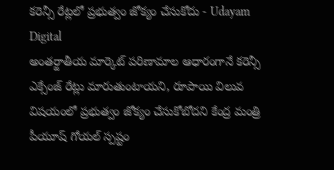కరెన్సీ రేట్లలో ప్రభుత్వం జోక్యం చేసుకోదు - Udayam Digital
అంతర్జాతీయ మార్కెట్ పరిణామాల ఆధారంగానే కరెన్సీ ఎక్సేంజ్ రేట్లు మారుతుంటాయని, రూపాయి విలువ విషయంలో ప్రభుత్వం జోక్యం చేసుకోబోదని కేంద్ర మంత్రి పీయూష్ గోయల్ స్పష్టం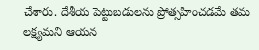చేశారు. దేశీయ పెట్టుబడులను ప్రోత్సహించడమే తమ లక్ష్యమని ఆయన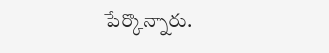పేర్కొన్నారు.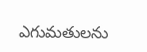ఎగుమతులను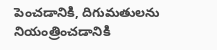పెంచడానికి, దిగుమతులను నియంత్రించడానికి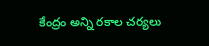కేంద్రం అన్ని రకాల చర్యలు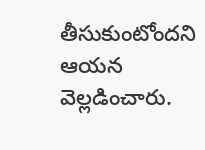తీసుకుంటోందని ఆయన వెల్లడించారు.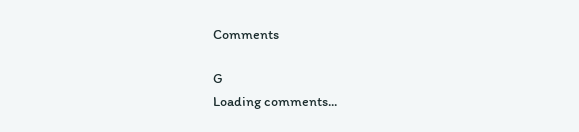Comments

G
Loading comments...